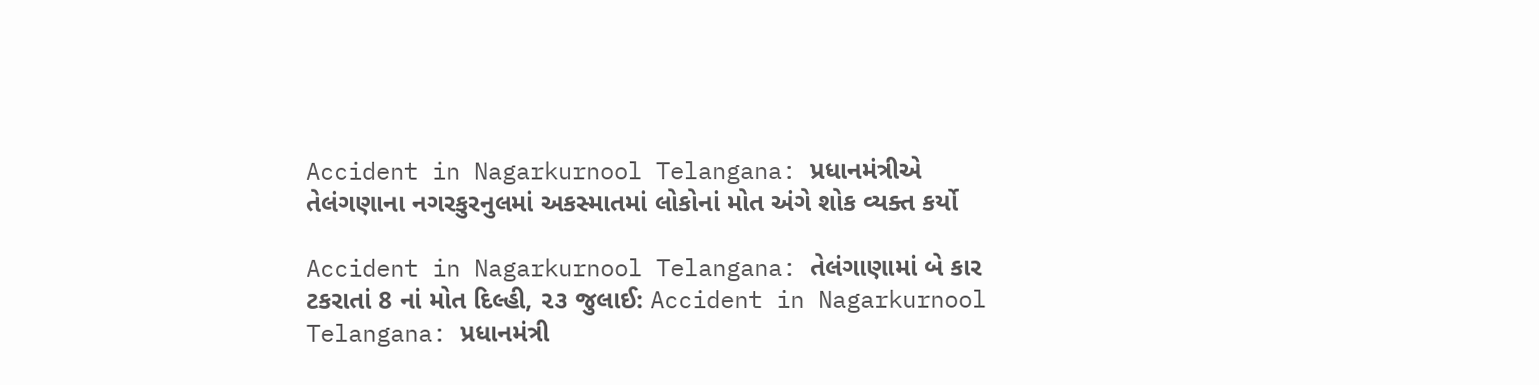Accident in Nagarkurnool Telangana: પ્રધાનમંત્રીએ તેલંગણાના નગરકુરનુલમાં અકસ્માતમાં લોકોનાં મોત અંગે શોક વ્યક્ત કર્યો

Accident in Nagarkurnool Telangana: તેલંગાણામાં બે કાર ટકરાતાં 8 નાં મોત દિલ્હી, ૨૩ જુલાઈ: Accident in Nagarkurnool Telangana: પ્રધાનમંત્રી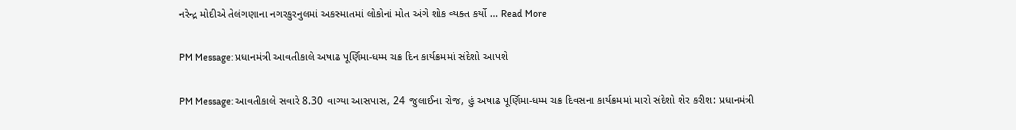નરેન્દ્ર મોદીએ તેલંગણાના નગરકુરનુલમાં અકસ્માતમાં લોકોનાં મોત અંગે શોક વ્યક્ત કર્યો … Read More

PM Message: પ્રધાનમંત્રી આવતીકાલે અષાઢ પૂર્ણિમા-ધમ્મ ચક્ર દિન કાર્યક્રમમાં સંદેશો આપશે

PM Message: આવતીકાલે સવારે 8.30 વાગ્યા આસપાસ, 24 જુલાઈના રોજ, હું અષાઢ પૂર્ણિમા-ધમ્મ ચક્ર દિવસના કાર્યક્રમમાં મારો સંદેશો શેર કરીશ: પ્રધાનમંત્રી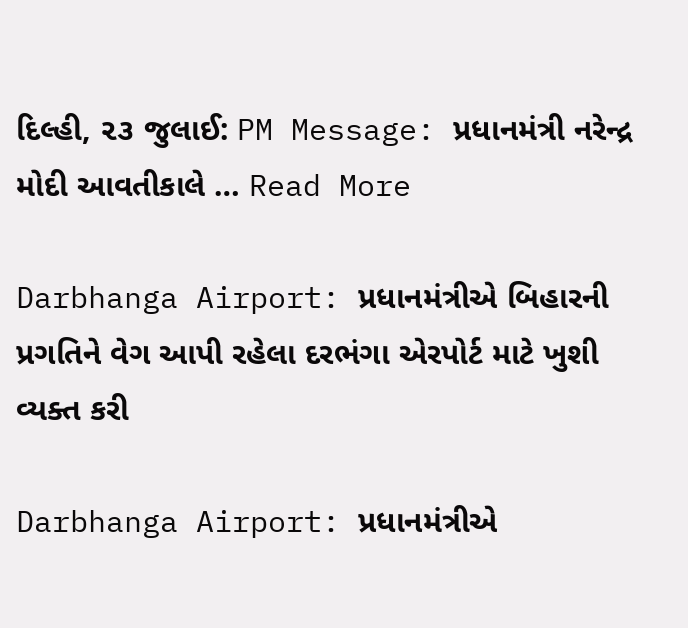દિલ્હી, ૨૩ જુલાઈ: PM Message: પ્રધાનમંત્રી નરેન્દ્ર મોદી આવતીકાલે … Read More

Darbhanga Airport: પ્રધાનમંત્રીએ બિહારની પ્રગતિને વેગ આપી રહેલા દરભંગા એરપોર્ટ માટે ખુશી વ્યક્ત કરી

Darbhanga Airport: પ્રધાનમંત્રીએ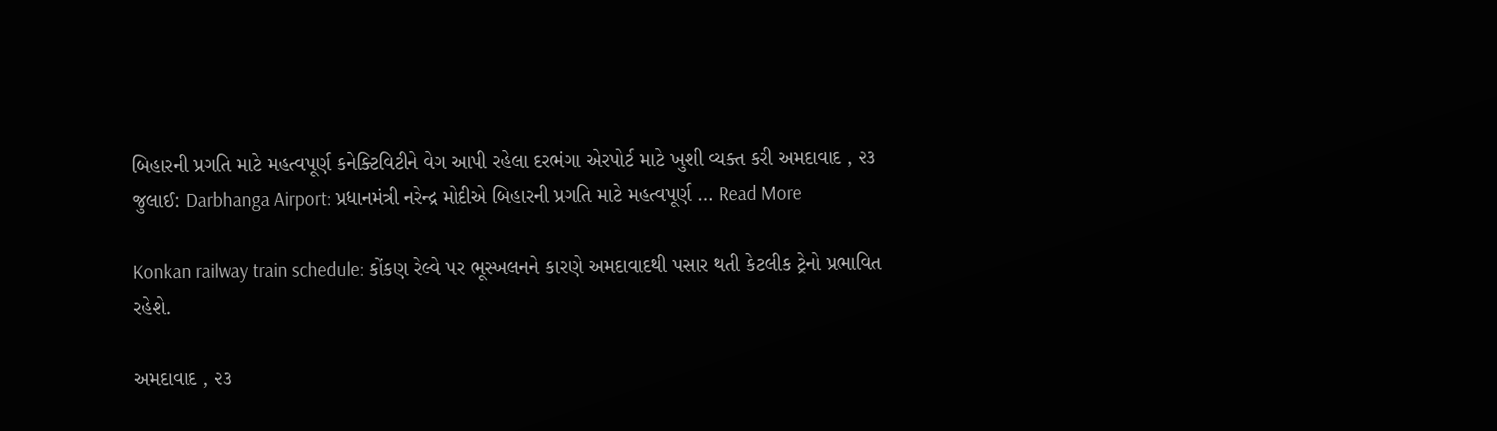બિહારની પ્રગતિ માટે મહત્વપૂર્ણ કનેક્ટિવિટીને વેગ આપી રહેલા દરભંગા એરપોર્ટ માટે ખુશી વ્યક્ત કરી અમદાવાદ , ૨૩ જુલાઈ: Darbhanga Airport: પ્રધાનમંત્રી નરેન્દ્ર મોદીએ બિહારની પ્રગતિ માટે મહત્વપૂર્ણ … Read More

Konkan railway train schedule: કોંકણ રેલ્વે પર ભૂસ્ખલનને કારણે અમદાવાદથી પસાર થતી કેટલીક ટ્રેનો પ્રભાવિત રહેશે.

અમદાવાદ , ૨૩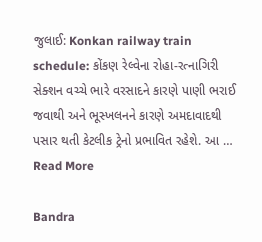જુલાઈ: Konkan railway train schedule: કોંકણ રેલ્વેના રોહા-રત્નાગિરી સેક્શન વચ્ચે ભારે વરસાદને કારણે પાણી ભરાઈ જવાથી અને ભૂસ્ખલનને કારણે અમદાવાદથી પસાર થતી કેટલીક ટ્રેનો પ્રભાવિત રહેશે. આ … Read More

Bandra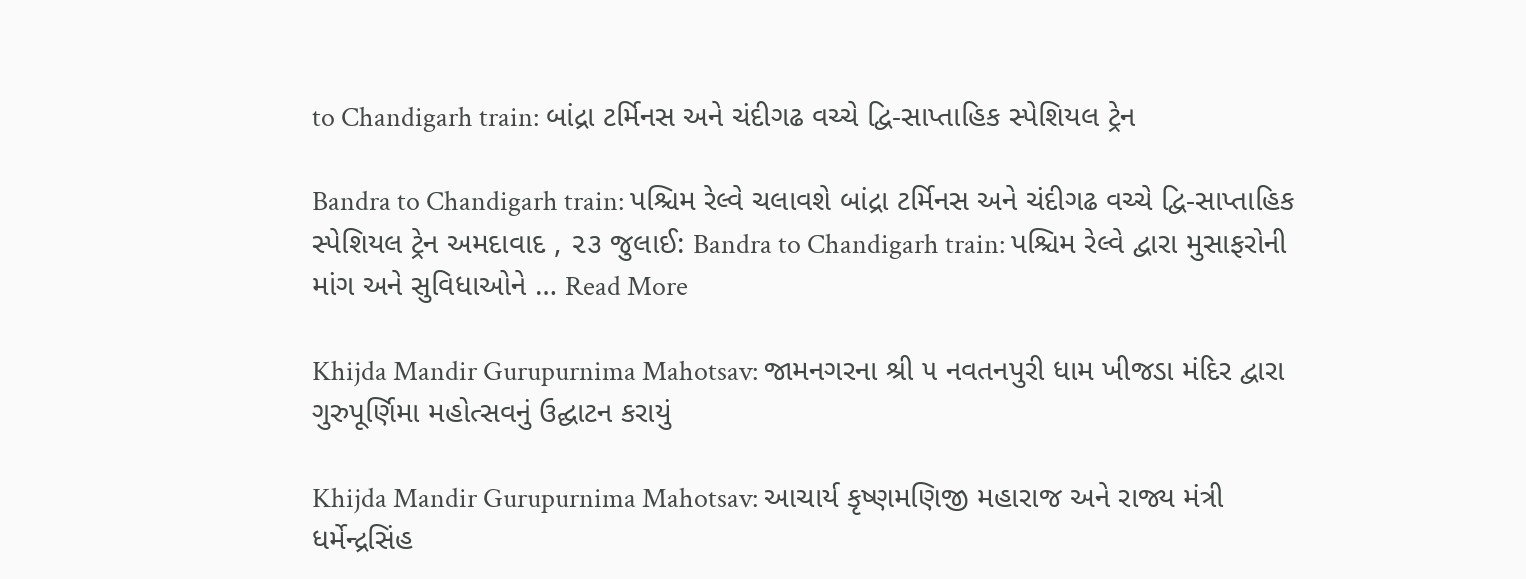to Chandigarh train: બાંદ્રા ટર્મિનસ અને ચંદીગઢ વચ્ચે દ્વિ-સાપ્તાહિક સ્પેશિયલ ટ્રેન

Bandra to Chandigarh train: પશ્ચિમ રેલ્વે ચલાવશે બાંદ્રા ટર્મિનસ અને ચંદીગઢ વચ્ચે દ્વિ-સાપ્તાહિક સ્પેશિયલ ટ્રેન અમદાવાદ , ૨૩ જુલાઈ: Bandra to Chandigarh train: પશ્ચિમ રેલ્વે દ્વારા મુસાફરોની માંગ અને સુવિધાઓને … Read More

Khijda Mandir Gurupurnima Mahotsav: જામનગરના શ્રી ૫ નવતનપુરી ધામ ખીજડા મંદિર દ્વારા ગુરુપૂર્ણિમા મહોત્સવનું ઉદ્ઘાટન કરાયું

Khijda Mandir Gurupurnima Mahotsav: આચાર્ય કૃષ્ણમણિજી મહારાજ અને રાજ્ય મંત્રી ધર્મેન્દ્રસિંહ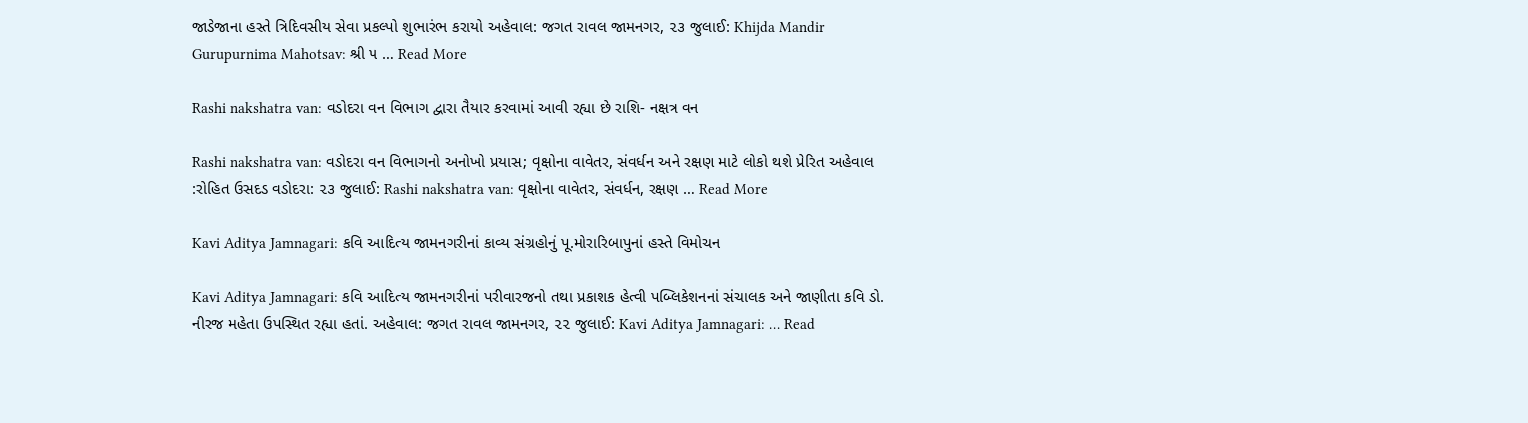જાડેજાના હસ્તે ત્રિદિવસીય સેવા પ્રકલ્પો શુભારંભ કરાયો અહેવાલ: જગત રાવલ જામનગર, ૨૩ જુલાઈ: Khijda Mandir Gurupurnima Mahotsav: શ્રી ૫ … Read More

Rashi nakshatra van: વડોદરા વન વિભાગ દ્વારા તૈયાર કરવામાં આવી રહ્યા છે રાશિ- નક્ષત્ર વન

Rashi nakshatra van: વડોદરા વન વિભાગનો અનોખો પ્રયાસ; વૃક્ષોના વાવેતર, સંવર્ધન અને રક્ષણ માટે લોકો થશે પ્રેરિત અહેવાલ :રોહિત ઉસદડ વડોદરા: ૨૩ જુલાઈ: Rashi nakshatra van: વૃક્ષોના વાવેતર, સંવર્ધન, રક્ષણ … Read More

Kavi Aditya Jamnagari: કવિ આદિત્ય જામનગરીનાં કાવ્ય સંગ્રહોનું પૂ.મોરારિબાપુનાં હસ્તે વિમોચન

Kavi Aditya Jamnagari: કવિ આદિત્ય જામનગરીનાં પરીવારજનો તથા પ્રકાશક હેત્વી પબ્લિકેશનનાં સંચાલક અને જાણીતા કવિ ડો. નીરજ મહેતા ઉપસ્થિત રહ્યા હતાં. અહેવાલ: જગત રાવલ જામનગર, ૨૨ જુલાઈ: Kavi Aditya Jamnagari: … Read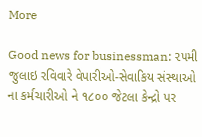More

Good news for businessman: ૨૫મી જુલાઇ રવિવારે વેપારીઓ-સેવાકિય સંસ્થાઓ ના કર્મચારીઓ ને ૧૮૦૦ જેટલા કેન્દ્રો પર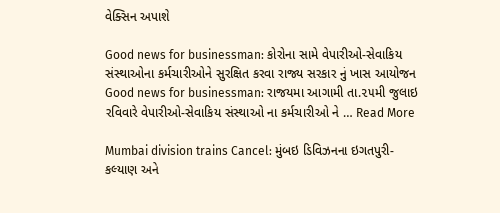વેક્સિન અપાશે

Good news for businessman: કોરોના સામે વેપારીઓ-સેવાકિય સંસ્થાઓના કર્મચારીઓને સુરક્ષિત કરવા રાજ્ય સરકાર નું ખાસ આયોજન Good news for businessman: રાજયમા આગામી તા.૨૫મી જુલાઇ રવિવારે વેપારીઓ-સેવાકિય સંસ્થાઓ ના કર્મચારીઓ ને … Read More

Mumbai division trains Cancel: મુંબઇ ડિવિઝનના ઇગતપુરી-કલ્યાણ અને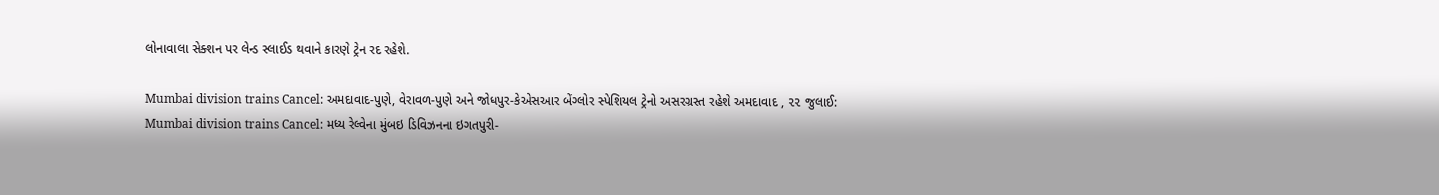લોનાવાલા સેક્શન પર લેન્ડ સ્લાઈડ થવાને કારણે ટ્રેન રદ રહેશે.

Mumbai division trains Cancel: અમદાવાદ-પુણે, વેરાવળ-પુણે અને જોધપુર-કેએસઆર બેંગ્લોર સ્પેશિયલ ટ્રેનો અસરગ્રસ્ત રહેશે અમદાવાદ , ૨૨ જુલાઈ: Mumbai division trains Cancel: મધ્ય રેલ્વેના મુંબઇ ડિવિઝનના ઇગતપુરી-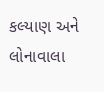કલ્યાણ અને લોનાવાલા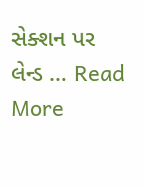સેક્શન પર લેન્ડ … Read More